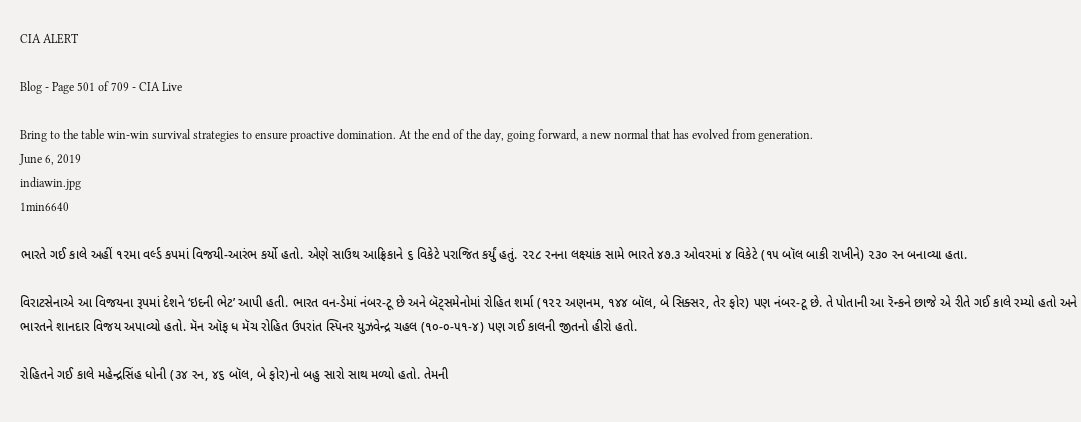CIA ALERT

Blog - Page 501 of 709 - CIA Live

Bring to the table win-win survival strategies to ensure proactive domination. At the end of the day, going forward, a new normal that has evolved from generation.
June 6, 2019
indiawin.jpg
1min6640

ભારતે ગઈ કાલે અહીં ૧૨મા વર્લ્ડ કપમાં વિજયી-આરંભ કર્યો હતો. એણે સાઉથ આફ્રિકાને ૬ વિકેટે પરાજિત કર્યું હતું. ૨૨૮ રનના લક્ષ્યાંક સામે ભારતે ૪૭.૩ ઓવરમાં ૪ વિકેટે (૧૫ બૉલ બાકી રાખીને) ૨૩૦ રન બનાવ્યા હતા.

વિરાટસેનાએ આ વિજયના રૂપમાં દેશને ‘ઇદની ભેટ’ આપી હતી. ભારત વન-ડેમાં નંબર-ટૂ છે અને બૅટ્સમેનોમાં રોહિત શર્મા (૧૨૨ અણનમ, ૧૪૪ બૉલ, બે સિક્સર, તેર ફોર) પણ નંબર-ટૂ છે. તે પોતાની આ રૅન્કને છાજે એ રીતે ગઈ કાલે રમ્યો હતો અને ભારતને શાનદાર વિજય અપાવ્યો હતો. મૅન ઑફ ધ મૅચ રોહિત ઉપરાંત સ્પિનર યુઝવેન્દ્ર ચહલ (૧૦-૦-૫૧-૪) પણ ગઈ કાલની જીતનો હીરો હતો.

રોહિતને ગઈ કાલે મહેન્દ્રસિંહ ધોની (૩૪ રન, ૪૬ બૉલ, બે ફોર)નો બહુ સારો સાથ મળ્યો હતો. તેમની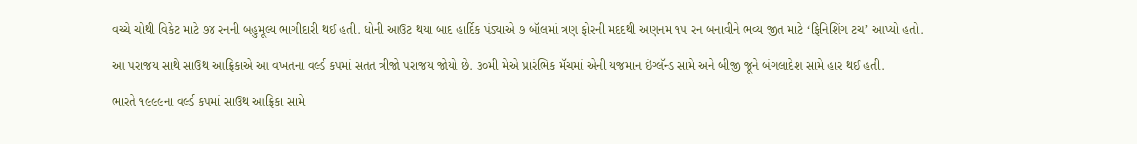વચ્ચે ચોથી વિકેટ માટે ૭૪ રનની બહુમૂલ્ય ભાગીદારી થઈ હતી. ધોની આઉટ થયા બાદ હાર્દિક પંડ્યાએ ૭ બૉલમાં ત્રણ ફોરની મદદથી અણનમ ૧૫ રન બનાવીને ભવ્ય જીત માટે ‘ફિનિશિંગ ટચ’ આપ્યો હતો.

આ પરાજય સાથે સાઉથ આફ્રિકાએ આ વખતના વર્લ્ડ કપમાં સતત ત્રીજો પરાજય જોયો છે. ૩૦મી મેએ પ્રારંભિક મૅચમાં એની યજમાન ઇંગ્લૅન્ડ સામે અને બીજી જૂને બંગલાદેશ સામે હાર થઈ હતી.

ભારતે ૧૯૯૯ના વર્લ્ડ કપમાં સાઉથ આફ્રિકા સામે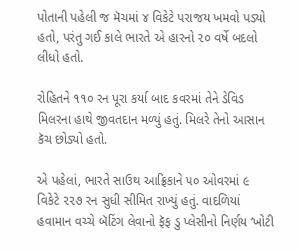પોતાની પહેલી જ મૅચમાં ૪ વિકેટે પરાજય ખમવો પડ્યો હતો, પરંતુ ગઈ કાલે ભારતે એ હારનો ૨૦ વર્ષે બદલો લીધો હતો.

રોહિતને ૧૧૦ રન પૂરા કર્યા બાદ કવરમાં તેને ડેવિડ મિલરના હાથે જીવતદાન મળ્યું હતું. મિલરે તેનો આસાન કૅચ છોડ્યો હતો.

એ પહેલાં, ભારતે સાઉથ આફ્રિકાને ૫૦ ઓવરમાં ૯ વિકેટે ૨૨૭ રન સુધી સીમિત રાખ્યું હતું. વાદળિયાં હવામાન વચ્ચે બૅટિંગ લેવાનો ફૅફ ડુ પ્લેસીનો નિર્ણય ‘ખોટી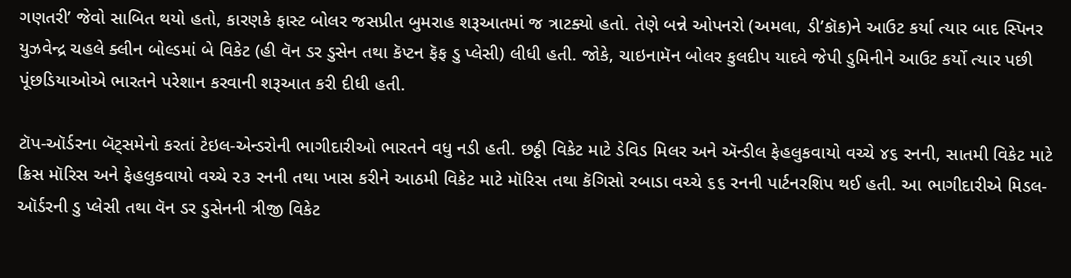ગણતરી’ જેવો સાબિત થયો હતો, કારણકે ફાસ્ટ બોલર જસપ્રીત બુમરાહ શરૂઆતમાં જ ત્રાટક્યો હતો. તેણે બન્ને ઓપનરો (અમલા, ડી’કૉક)ને આઉટ કર્યા ત્યાર બાદ સ્પિનર યુઝવેન્દ્ર ચહલે ક્લીન બોલ્ડમાં બે વિકેટ (હી વૅન ડર ડુસેન તથા કૅપ્ટન ફૅફ ડુ પ્લેસી) લીધી હતી. જોકે, ચાઇનામૅન બોલર કુલદીપ યાદવે જેપી ડુમિનીને આઉટ કર્યો ત્યાર પછી પૂંછડિયાઓએ ભારતને પરેશાન કરવાની શરૂઆત કરી દીધી હતી.

ટૉપ-ઑર્ડરના બૅટ્સમેનો કરતાં ટેઇલ-એન્ડરોની ભાગીદારીઓ ભારતને વધુ નડી હતી. છઠ્ઠી વિકેટ માટે ડેવિડ મિલર અને ઍન્ડીલ ફેહલુકવાયો વચ્ચે ૪૬ રનની, સાતમી વિકેટ માટે ક્રિસ મૉરિસ અને ફેહલુકવાયો વચ્ચે ૨૩ રનની તથા ખાસ કરીને આઠમી વિકેટ માટે મૉરિસ તથા કૅગિસો રબાડા વચ્ચે ૬૬ રનની પાર્ટનરશિપ થઈ હતી. આ ભાગીદારીએ મિડલ-ઑર્ડરની ડુ પ્લેસી તથા વૅન ડર ડુસેનની ત્રીજી વિકેટ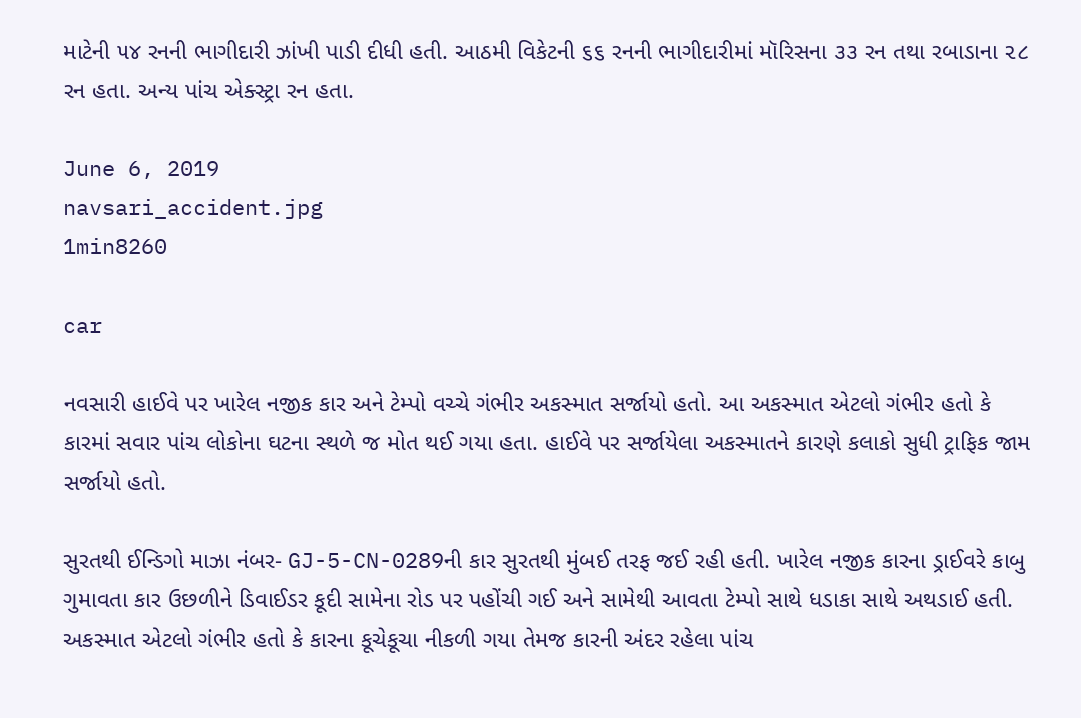માટેની ૫૪ રનની ભાગીદારી ઝાંખી પાડી દીધી હતી. આઠમી વિકેટની ૬૬ રનની ભાગીદારીમાં મૉરિસના ૩૩ રન તથા રબાડાના ૨૮ રન હતા. અન્ય પાંચ એક્સ્ટ્રા રન હતા.

June 6, 2019
navsari_accident.jpg
1min8260

car

નવસારી હાઈવે પર ખારેલ નજીક કાર અને ટેમ્પો વચ્ચે ગંભીર અકસ્માત સર્જાયો હતો. આ અકસ્માત એટલો ગંભીર હતો કે કારમાં સવાર પાંચ લોકોના ઘટના સ્થળે જ મોત થઈ ગયા હતા. હાઈવે પર સર્જાયેલા અકસ્માતને કારણે કલાકો સુધી ટ્રાફિક જામ સર્જાયો હતો.

સુરતથી ઈન્ડિગો માઝા નંબર- GJ-5-CN-0289ની કાર સુરતથી મુંબઈ તરફ જઈ રહી હતી. ખારેલ નજીક કારના ડ્રાઈવરે કાબુ ગુમાવતા કાર ઉછળીને ડિવાઈડર કૂદી સામેના રોડ પર પહોંચી ગઈ અને સામેથી આવતા ટેમ્પો સાથે ધડાકા સાથે અથડાઈ હતી. અકસ્માત એટલો ગંભીર હતો કે કારના કૂચેકૂચા નીકળી ગયા તેમજ કારની અંદર રહેલા પાંચ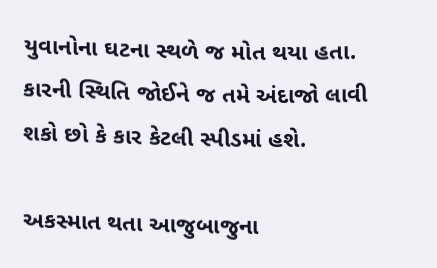યુવાનોના ઘટના સ્થળે જ મોત થયા હતા. કારની સ્થિતિ જોઈને જ તમે અંદાજો લાવી શકો છો કે કાર કેટલી સ્પીડમાં હશે.

અકસ્માત થતા આજુબાજુના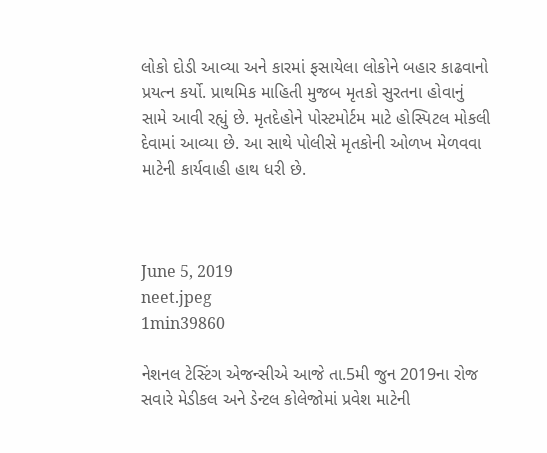લોકો દોડી આવ્યા અને કારમાં ફસાયેલા લોકોને બહાર કાઢવાનો પ્રયત્ન કર્યો. પ્રાથમિક માહિતી મુજબ મૃતકો સુરતના હોવાનું સામે આવી રહ્યું છે. મૃતદેહોને પોસ્ટમોર્ટમ માટે હોસ્પિટલ મોકલી દેવામાં આવ્યા છે. આ સાથે પોલીસે મૃતકોની ઓળખ મેળવવા માટેની કાર્યવાહી હાથ ધરી છે.



June 5, 2019
neet.jpeg
1min39860

નેશનલ ટેસ્ટિંગ એજન્સીએ આજે તા.5મી જુન 2019ના રોજ સવારે મેડીકલ અને ડેન્ટલ કોલેજોમાં પ્રવેશ માટેની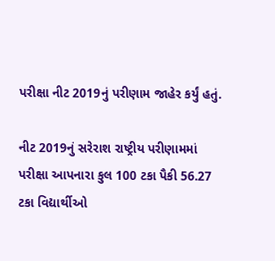પરીક્ષા નીટ 2019નું પરીણામ જાહેર કર્યું હતું.

નીટ 2019નું સરેરાશ રાષ્ટ્રીય પરીણામમાં પરીક્ષા આપનારા કુલ 100 ટકા પૈકી 56.27 ટકા વિદ્યાર્થીઓ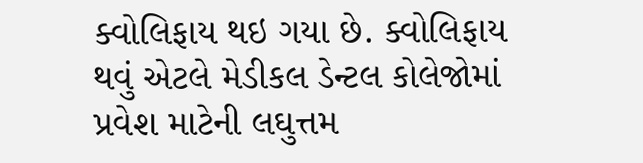ક્વોલિફાય થઇ ગયા છે. ક્વોલિફાય થવું એટલે મેડીકલ ડેન્ટલ કોલેજોમાં પ્રવેશ માટેની લઘુત્તમ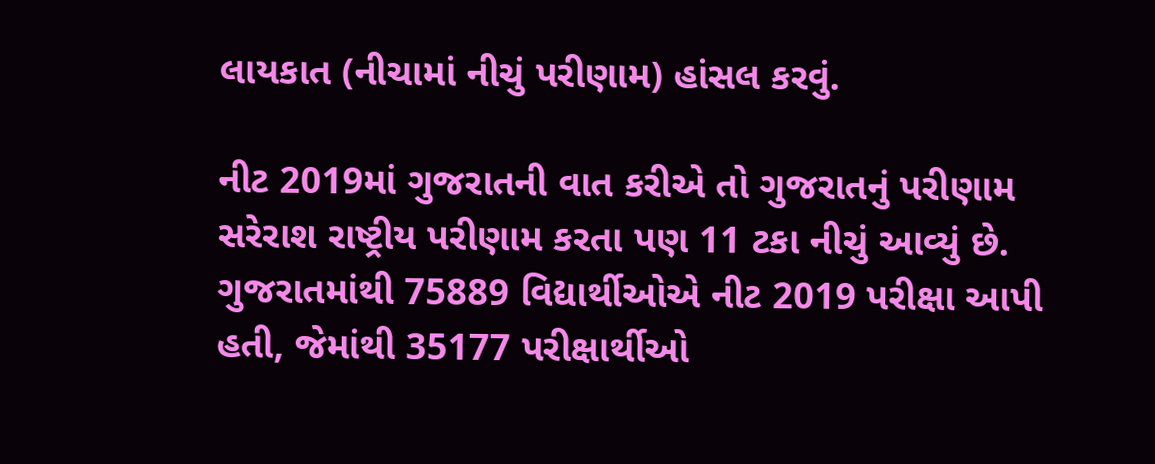લાયકાત (નીચામાં નીચું પરીણામ) હાંસલ કરવું.

નીટ 2019માં ગુજરાતની વાત કરીએ તો ગુજરાતનું પરીણામ સરેરાશ રાષ્ટ્રીય પરીણામ કરતા પણ 11 ટકા નીચું આવ્યું છે. ગુજરાતમાંથી 75889 વિદ્યાર્થીઓએ નીટ 2019 પરીક્ષા આપી હતી, જેમાંથી 35177 પરીક્ષાર્થીઓ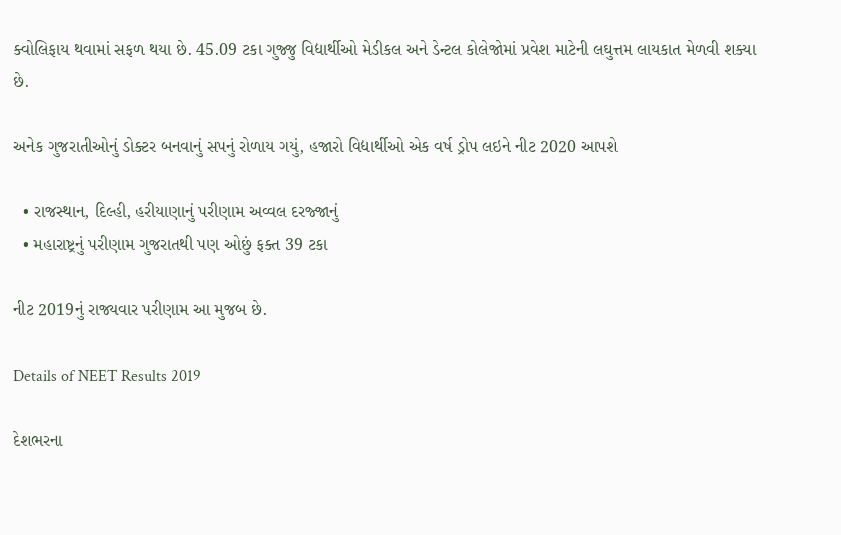ક્વોલિફાય થવામાં સફળ થયા છે. 45.09 ટકા ગુજ્જુ વિદ્યાર્થીઓ મેડીકલ અને ડેન્ટલ કોલેજોમાં પ્રવેશ માટેની લઘુત્તમ લાયકાત મેળવી શક્યા છે.

અનેક ગુજરાતીઓનું ડોક્ટર બનવાનું સપનું રોળાય ગયું, હજારો વિદ્યાર્થીઓ એક વર્ષ ડ્રોપ લઇને નીટ 2020 આપશે

  • રાજસ્થાન, દિલ્હી, હરીયાણાનું પરીણામ અવ્વલ દરજ્જાનું
  • મહારાષ્ટ્રનું પરીણામ ગુજરાતથી પણ ઓછું ફક્ત 39 ટકા

નીટ 2019નું રાજ્યવાર પરીણામ આ મુજબ છે.

Details of NEET Results 2019

દેશભરના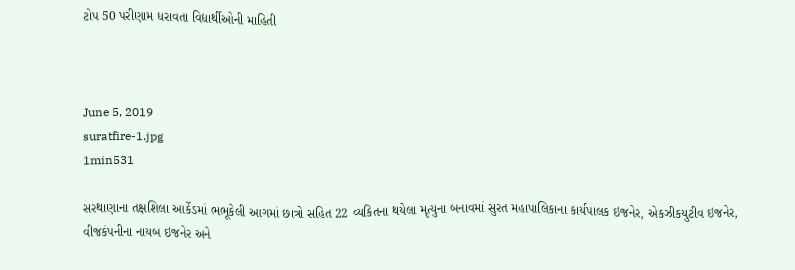ટોપ 50 પરીણામ ધરાવતા વિદ્યાર્થીઓની માહિતી



June 5, 2019
suratfire-1.jpg
1min531

સરથાણાના તક્ષશિલા આર્કેડમાં ભભૂકેલી આગમાં છાત્રો સહિત 22 વ્યકિતના થયેલા મૃત્યુના બનાવમાં સુરત મહાપાલિકાના કાર્યપાલક ઇજનેર, એકઝીકયુટીવ ઇજનેર, વીજકંપનીના નાયબ ઇજનેર અને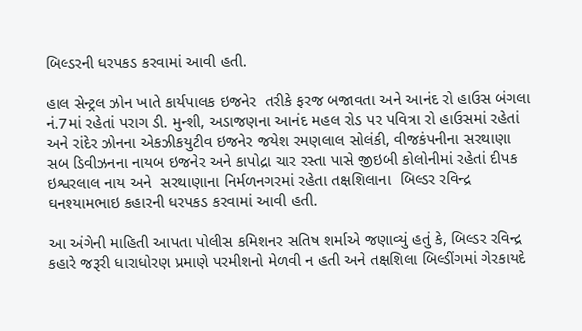બિલ્ડરની ધરપકડ કરવામાં આવી હતી.

હાલ સેન્ટ્રલ ઝોન ખાતે કાર્યપાલક ઇજનેર  તરીકે ફરજ બજાવતા અને આનંદ રો હાઉસ બંગલા નં.7માં રહેતાં પરાગ ડી. મુન્શી, અડાજણના આનંદ મહલ રોડ પર પવિત્રા રો હાઉસમાં રહેતાં અને રાંદેર ઝોનના એકઝીકયુટીવ ઇજનેર જયેશ રમણલાલ સોલંકી, વીજકંપનીના સરથાણા સબ ડિવીઝનના નાયબ ઇજનેર અને કાપોદ્રા ચાર રસ્તા પાસે જીઇબી કોલોનીમાં રહેતાં દીપક ઇશ્વરલાલ નાય અને  સરથાણાના નિર્મળનગરમાં રહેતા તક્ષશિલાના  બિલ્ડર રવિન્દ્ર ઘનશ્યામભાઇ કહારની ધરપકડ કરવામાં આવી હતી.

આ અંગેની માહિતી આપતા પોલીસ કમિશનર સતિષ શર્માએ જણાવ્યું હતું કે, બિલ્ડર રવિન્દ્ર કહારે જરૂરી ધારાધોરણ પ્રમાણે પરમીશનો મેળવી ન હતી અને તક્ષશિલા બિલ્ડીંગમાં ગેરકાયદે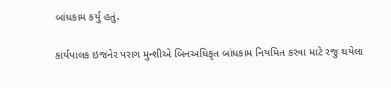બાંધકામ કર્યુ હતું.

કાર્યપાલક ઇજનેર પરાગ મુન્શીએ બિનઅધિકૃત બાંધકામ નિયમિત કરવા માટે રજુ થયેલા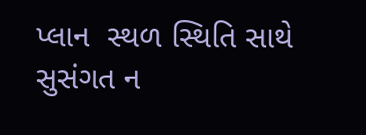પ્લાન  સ્થળ સ્થિતિ સાથે સુસંગત ન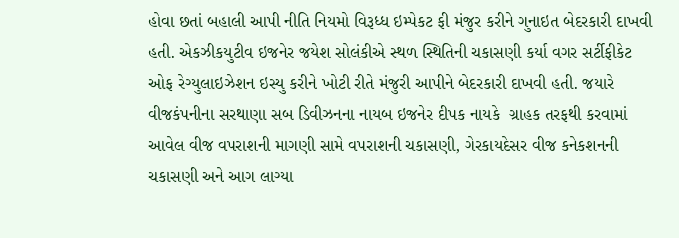હોવા છતાં બહાલી આપી નીતિ નિયમો વિરૂધ્ધ ઇમ્પેકટ ફી મંજુર કરીને ગુનાઇત બેદરકારી દાખવી હતી. એકઝીકયુટીવ ઇજનેર જયેશ સોલંકીએ સ્થળ સ્થિતિની ચકાસણી કર્યા વગર સર્ટીફીકેટ ઓફ રેગ્યુલાઇઝેશન ઇસ્યુ કરીને ખોટી રીતે મંજુરી આપીને બેદરકારી દાખવી હતી. જયારે વીજકંપનીના સરથાણા સબ ડિવીઝનના નાયબ ઇજનેર દીપક નાયકે  ગ્રાહક તરફથી કરવામાં આવેલ વીજ વપરાશની માગણી સામે વપરાશની ચકાસણી, ગેરકાયદેસર વીજ કનેકશનની ચકાસણી અને આગ લાગ્યા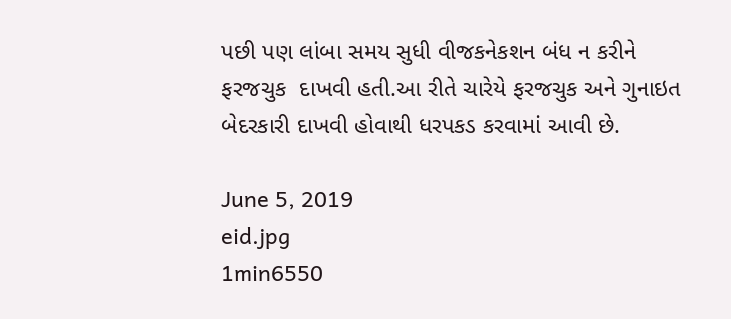પછી પણ લાંબા સમય સુધી વીજકનેકશન બંધ ન કરીને ફરજચુક  દાખવી હતી.આ રીતે ચારેયે ફરજચુક અને ગુનાઇત બેદરકારી દાખવી હોવાથી ધરપકડ કરવામાં આવી છે.

June 5, 2019
eid.jpg
1min6550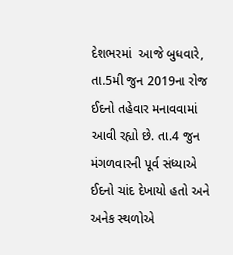દેશભરમાં  આજે બુધવારે, તા.5મી જુન 2019ના રોજ ઈદનો તહેવાર મનાવવામાં આવી રહ્યો છે. તા.4 જુન મંગળવારની પૂર્વ સંધ્યાએ ઈદનો ચાંદ દેખાયો હતો અને અનેક સ્થળોએ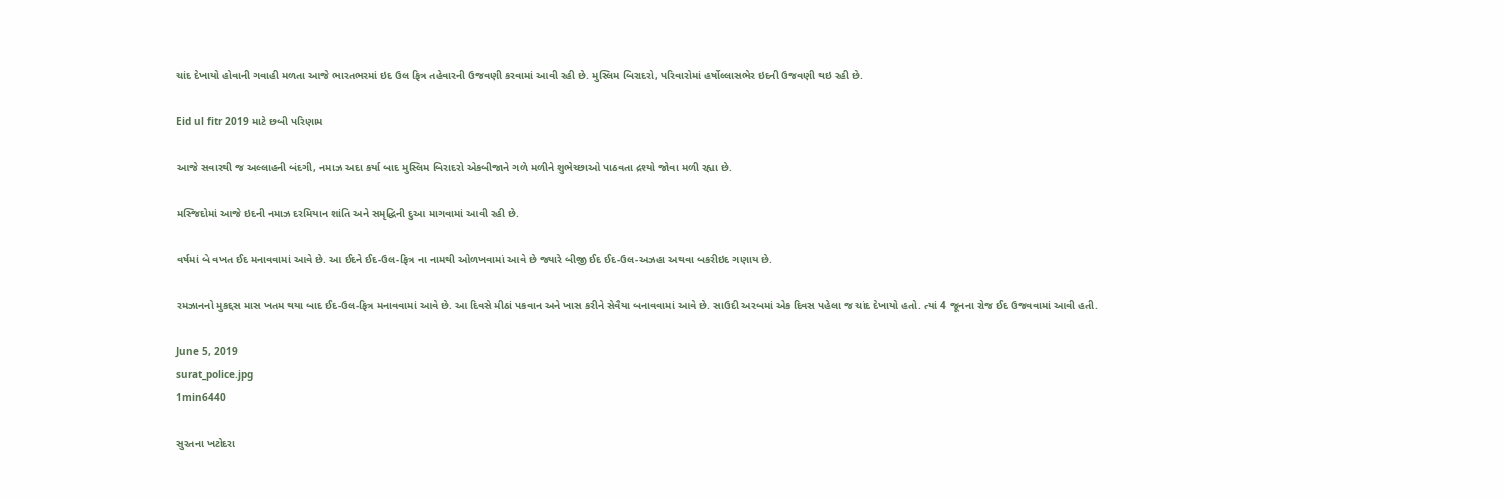ચાંદ દેખાયો હોવાની ગવાહી મળતા આજે ભારતભરમાં ઇદ ઉલ ફિત્ર તહેવારની ઉજવણી કરવામાં આવી રહી છે. મુસ્લિમ બિરાદરો, પરિવારોમાં હર્ષોલ્લાસભેર ઇદની ઉજવણી થઇ રહી છે.

Eid ul fitr 2019 માટે છબી પરિણામ

આજે સવારથી જ અલ્લાહની બંદગી, નમાઝ અદા કર્યા બાદ મુસ્લિમ બિરાદરો એકબીજાને ગળે મળીને શુભેચ્છાઓ પાઠવતા દ્રશ્યો જોવા મળી રહ્યા છે.

મસ્જિદોમાં આજે ઇદની નમાઝ દરમિયાન શાંતિ અને સમૃદ્ધિની દુઆ માગવામાં આવી રહી છે.

વર્ષમાં બે વખત ઈદ મનાવવામાં આવે છે. આ ઈદને ઈદ-ઉલ-ફિત્ર ના નામથી ઓળખવામાં આવે છે જ્યારે બીજી ઈદ ઈદ-ઉલ-અઝહા અથવા બકરીઇદ ગણાય છે.

રમઝાનનો મુકદ્દસ માસ ખતમ થયા બાદ ઈદ-ઉલ-ફિત્ર મનાવવામાં આવે છે. આ દિવસે મીઠાં પકવાન અને ખાસ કરીને સેવૈયા બનાવવામાં આવે છે. સાઉદી અરબમાં એક દિવસ પહેલા જ ચાંદ દેખાયો હતો. ત્યાં 4 જૂનના રોજ ઈદ ઉજવવામાં આવી હતી.

June 5, 2019
surat_police.jpg
1min6440

સુરતના ખટોદરા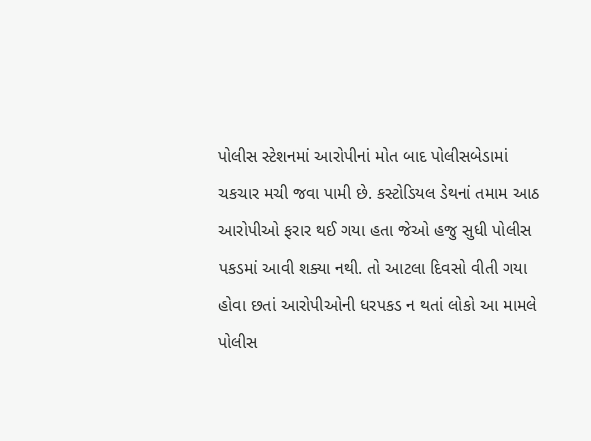પોલીસ સ્ટેશનમાં આરોપીનાં મોત બાદ પોલીસબેડામાં ચકચાર મચી જવા પામી છે. કસ્ટોડિયલ ડેથનાં તમામ આઠ આરોપીઓ ફરાર થઈ ગયા હતા જેઓ હજુ સુધી પોલીસ પકડમાં આવી શક્યા નથી. તો આટલા દિવસો વીતી ગયા હોવા છતાં આરોપીઓની ધરપકડ ન થતાં લોકો આ મામલે પોલીસ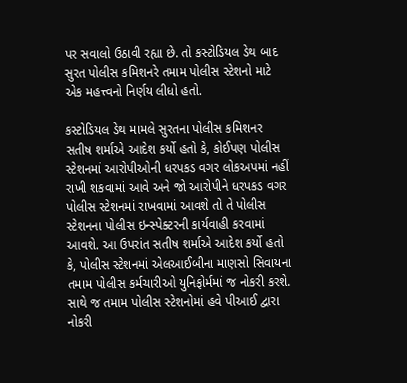પર સવાલો ઉઠાવી રહ્યા છે. તો કસ્ટોડિયલ ડેથ બાદ સુરત પોલીસ કમિશનરે તમામ પોલીસ સ્ટેશનો માટે એક મહત્ત્વનો નિર્ણય લીધો હતો.

કસ્ટોડિયલ ડેથ મામલે સુરતના પોલીસ કમિશનર સતીષ શર્માએ આદેશ કર્યો હતો કે, કોઈપણ પોલીસ સ્ટેશનમાં આરોપીઓની ધરપકડ વગર લોકઅપમાં નહીં રાખી શકવામાં આવે અને જો આરોપીને ધરપકડ વગર પોલીસ સ્ટેશનમાં રાખવામાં આવશે તો તે પોલીસ સ્ટેશનના પોલીસ ઇન્સ્પેક્ટરની કાર્યવાહી કરવામાં આવશે. આ ઉપરાંત સતીષ શર્માએ આદેશ કર્યો હતો કે, પોલીસ સ્ટેશનમાં એલઆઈબીના માણસો સિવાયના તમામ પોલીસ કર્મચારીઓ યુનિફોર્મમાં જ નોકરી કરશે. સાથે જ તમામ પોલીસ સ્ટેશનોમાં હવે પીઆઈ દ્વારા નોકરી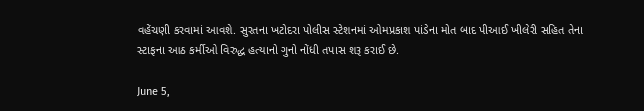વહેંચણી કરવામાં આવશે. સુરતના ખટોદરા પોલીસ સ્ટેશનમાં ઓમપ્રકાશ પાંડેના મોત બાદ પીઆઈ ખીલેરી સહિત તેના સ્ટાફના આઠ કર્મીઓ વિરુદ્ધ હત્યાનો ગુનો નોંધી તપાસ શરૂ કરાઈ છે.

June 5,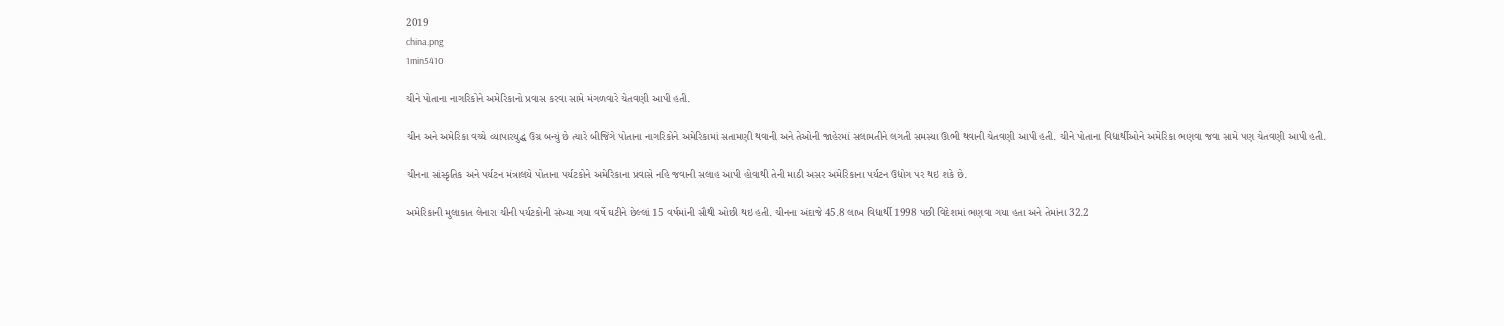2019
china.png
1min5410

ચીને પોતાના નાગરિકોને અમેરિકાનો પ્રવાસ કરવા સામે મંગળવારે ચેતવણી આપી હતી.

ચીન અને અમેરિકા વચ્ચે વ્યાપારયુદ્ધ ઉગ્ર બન્યું છે ત્યારે બીજિંગે પોતાના નાગરિકોને અમેરિકામાં સતામણી થવાની અને તેઓની જાહેરમાં સલામતીને લગતી સમસ્યા ઊભી થવાની ચેતવણી આપી હતી. ચીને પોતાના વિદ્યાર્થીઓને અમેરિકા ભણવા જવા સામે પણ ચેતવણી આપી હતી.

ચીનના સાંસ્કૃતિક અને પર્યટન મંત્રાલયે પોતાના પર્યટકોને અમેરિકાના પ્રવાસે નહિ જવાની સલાહ આપી હોવાથી તેની માઠી અસર અમેરિકાના પર્યટન ઉદ્યોગ પર થઇ શકે છે.

અમેરિકાની મુલાકાત લેનારા ચીની પર્યટકોની સંખ્યા ગયા વર્ષે ઘટીને છેલ્લાં 15 વર્ષમાંની સૌથી ઓછી થઇ હતી. ચીનના અંદાજે 45.8 લાખ વિદ્યાર્થી 1998 પછી વિદેશમાં ભણવા ગયા હતા અને તેમાંના 32.2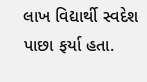લાખ વિદ્યાર્થી સ્વદેશ પાછા ફર્યા હતા.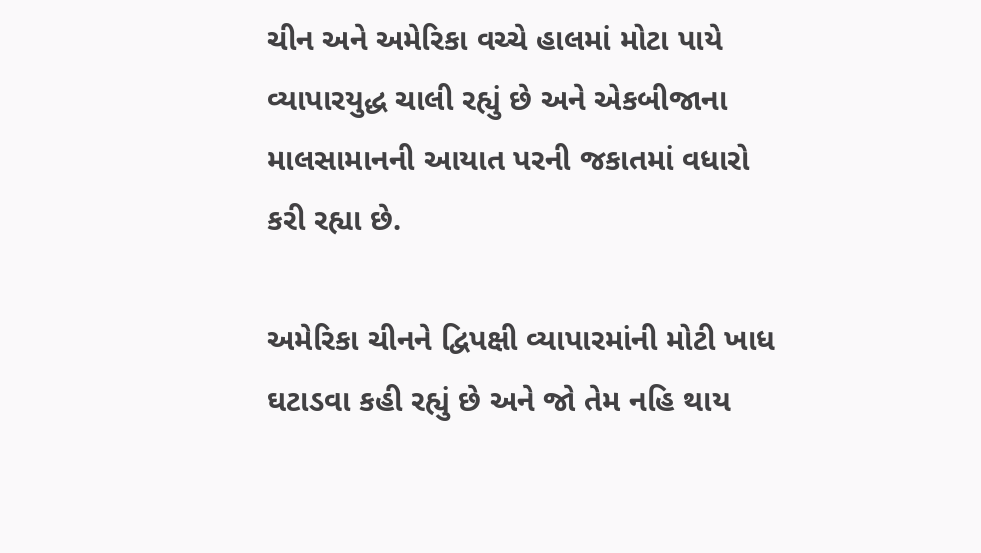ચીન અને અમેરિકા વચ્ચે હાલમાં મોટા પાયે વ્યાપારયુદ્ધ ચાલી રહ્યું છે અને એકબીજાના માલસામાનની આયાત પરની જકાતમાં વધારો કરી રહ્યા છે.

અમેરિકા ચીનને દ્વિપક્ષી વ્યાપારમાંની મોટી ખાધ ઘટાડવા કહી રહ્યું છે અને જો તેમ નહિ થાય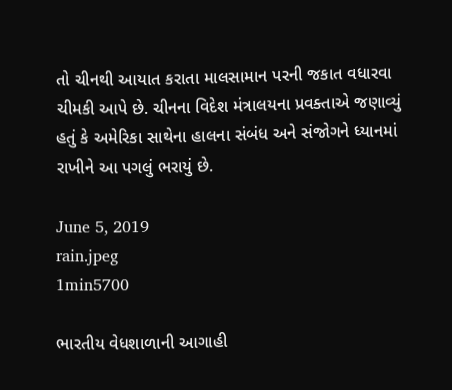તો ચીનથી આયાત કરાતા માલસામાન પરની જકાત વધારવા ચીમકી આપે છે. ચીનના વિદેશ મંત્રાલયના પ્રવક્તાએ જણાવ્યું હતું કે અમેરિકા સાથેના હાલના સંબંધ અને સંજોગને ધ્યાનમાં રાખીને આ પગલું ભરાયું છે.

June 5, 2019
rain.jpeg
1min5700

ભારતીય વેધશાળાની આગાહી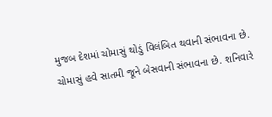મુજબ દેશમાં ચોમાસું થોડું વિલંબિત થવાની સંભાવના છે. ચોમાસું હવે સાતમી જૂને બેસવાની સંભાવના છે. શનિવારે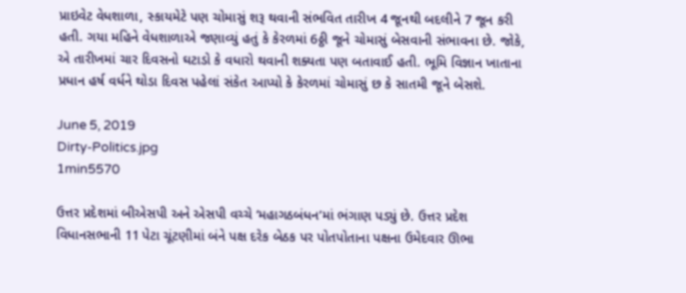પ્રાઇવેટ વેધશાળા, સ્કાયમેટે પણ ચોમાસું શરૂ થવાની સંભવિત તારીખ 4 જૂનથી બદલીને 7 જૂન કરી હતી. ગયા મહિને વેધશાળાએ જણાવ્યું હતું કે કેરળમાં 6ઠ્ઠી જૂને ચોમાસું બેસવાની સંભાવના છે. જોકે, એ તારીખમાં ચાર દિવસનો ઘટાડો કે વધારો થવાની શક્યતા પણ બતાવાઈ હતી. ભૂમિ વિજ્ઞાન ખાતાના પ્રધાન હર્ષ વર્ધને થોડા દિવસ પહેલાં સંકેત આપ્યો કે કેરળમાં ચોમાસું છ કે સાતમી જૂને બેસશે.

June 5, 2019
Dirty-Politics.jpg
1min5570

ઉત્તર પ્રદેશમાં બીએસપી અને એસપી વચ્ચે ‘મહાગઠબંધન’માં ભંગાણ પડ્યું છે. ઉત્તર પ્રદેશ વિધાનસભાની 11 પેટા ચૂંટણીમાં બંને પક્ષ દરેક બેઠક પર પોતપોતાના પક્ષના ઉમેદવાર ઊભા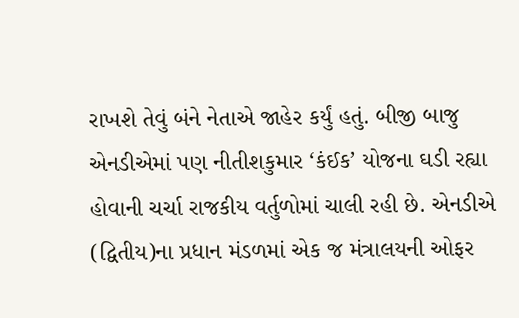રાખશે તેવું બંને નેતાએ જાહેર કર્યું હતું. બીજી બાજુ એનડીએમાં પણ નીતીશકુમાર ‘કંઈક’ યોજના ઘડી રહ્યા હોવાની ચર્ચા રાજકીય વર્તુળોમાં ચાલી રહી છે. એનડીએ (દ્વિતીય)ના પ્રધાન મંડળમાં એક જ મંત્રાલયની ઓફર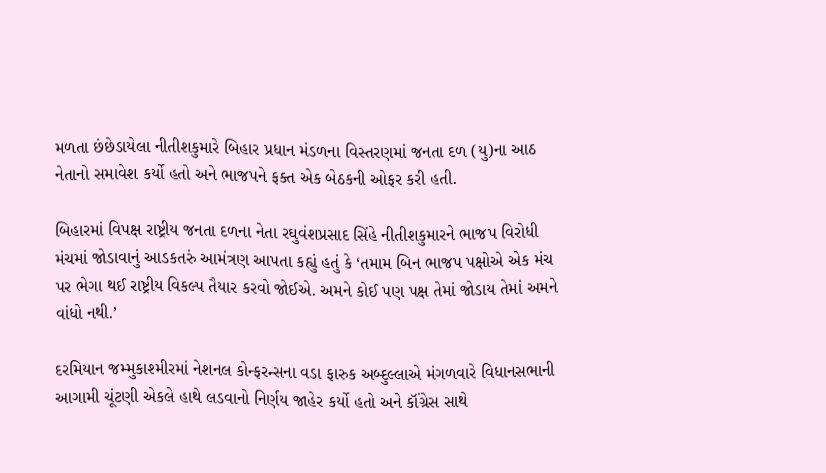મળતા છંછેડાયેલા નીતીશકુમારે બિહાર પ્રધાન મંડળના વિસ્તરણમાં જનતા દળ (યુ)ના આઠ નેતાનો સમાવેશ કર્યો હતો અને ભાજપને ફક્ત એક બેઠકની ઓફર કરી હતી.

બિહારમાં વિપક્ષ રાષ્ટ્રીય જનતા દળના નેતા રઘુવંશપ્રસાદ સિંહે નીતીશકુમારને ભાજપ વિરોધી મંચમાં જોડાવાનું આડકતરું આમંત્રણ આપતા કહ્યું હતું કે ‘તમામ બિન ભાજપ પક્ષોએ એક મંચ પર ભેગા થઈ રાષ્ટ્રીય વિકલ્પ તૈયાર કરવો જોઈએ. અમને કોઈ પણ પક્ષ તેમાં જોડાય તેમાં અમને વાંધો નથી.’

દરમિયાન જમ્મુકાશ્મીરમાં નેશનલ કોન્ફરન્સના વડા ફારુક અબ્દુલ્લાએ મંગળવારે વિધાનસભાની આગામી ચૂંટણી એકલે હાથે લડવાનો નિર્ણય જાહેર કર્યો હતો અને કૉંગ્રેસ સાથે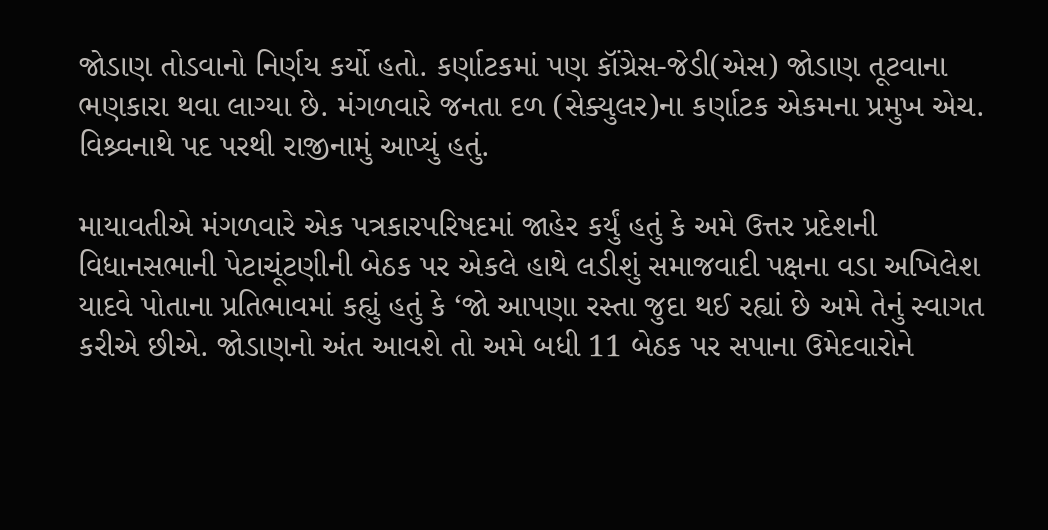જોડાણ તોડવાનો નિર્ણય કર્યો હતો. કર્ણાટકમાં પણ કૉંગ્રેસ-જેડી(એસ) જોડાણ તૂટવાના ભણકારા થવા લાગ્યા છે. મંગળવારે જનતા દળ (સેક્યુલર)ના કર્ણાટક એકમના પ્રમુખ એચ. વિશ્ર્વનાથે પદ પરથી રાજીનામું આપ્યું હતું.

માયાવતીએ મંગળવારે એક પત્રકારપરિષદમાં જાહેર કર્યું હતું કે અમે ઉત્તર પ્રદેશની વિધાનસભાની પેટાચૂંટણીની બેઠક પર એકલે હાથે લડીશું સમાજવાદી પક્ષના વડા અખિલેશ યાદવે પોતાના પ્રતિભાવમાં કહ્યું હતું કે ‘જો આપણા રસ્તા જુદા થઈ રહ્યાં છે અમે તેનું સ્વાગત કરીએ છીએ. જોડાણનો અંત આવશે તો અમે બધી 11 બેઠક પર સપાના ઉમેદવારોને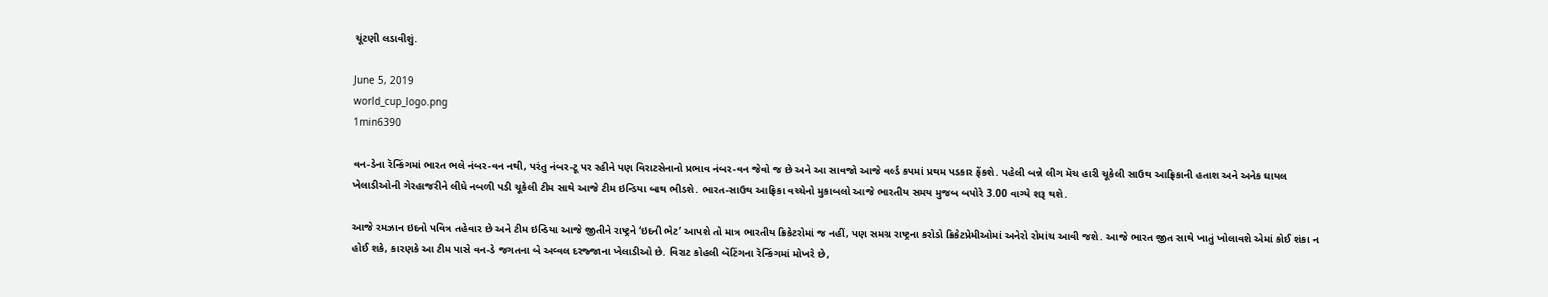ચૂંટણી લડાવીશું.

June 5, 2019
world_cup_logo.png
1min6390

વન-ડેના રૅન્કિંગમાં ભારત ભલે નંબર-વન નથી, પરંતુ નંબર-ટૂ પર રહીને પણ વિરાટસેનાનો પ્રભાવ નંબર-વન જેવો જ છે અને આ સાવજો આજે વર્લ્ડ કપમાં પ્રથમ પડકાર ફેંકશે. પહેલી બન્ને લીગ મૅચ હારી ચૂકેલી સાઉથ આફ્રિકાની હતાશ અને અનેક ઘાયલ ખેલાડીઓની ગેરહાજરીને લીધે નબળી પડી ચૂકેલી ટીમ સાથે આજે ટીમ ઇન્ડિયા બાથ ભીડશે. ભારત-સાઉથ આફ્રિકા વચ્ચેનો મુકાબલો આજે ભારતીય સમય મુજબ બપોરે 3.00 વાગ્યે શરૂ થશે.

આજે રમઝાન ઇદનો પવિત્ર તહેવાર છે અને ટીમ ઇન્ડિયા આજે જીતીને રાષ્ટ્રને ‘ઇદની ભેટ’ આપશે તો માત્ર ભારતીય ક્રિકેટરોમાં જ નહીં, પણ સમગ્ર રાષ્ટ્રના કરોડો ક્રિકેટપ્રેમીઓમાં અનેરો રોમાંચ આવી જશે. આજે ભારત જીત સાથે ખાતું ખોલાવશે એમાં કોઈ શંકા ન હોઈ શકે, કારણકે આ ટીમ પાસે વન-ડે જગતના બે અવ્વલ દરજ્જાના ખેલાડીઓ છે. વિરાટ કોહલી બૅટિંગના રૅન્કિંગમાં મોખરે છે,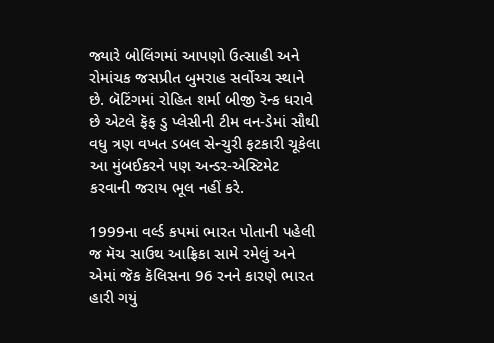જ્યારે બોલિંગમાં આપણો ઉત્સાહી અને રોમાંચક જસપ્રીત બુમરાહ સર્વોચ્ચ સ્થાને છે. બૅટિંગમાં રોહિત શર્મા બીજી રૅન્ક ધરાવે છે એટલે ફૅફ ડુ પ્લેસીની ટીમ વન-ડેમાં સૌથી વધુ ત્રણ વખત ડબલ સેન્ચુરી ફટકારી ચૂકેલા આ મુંબઈકરને પણ અન્ડર-એસ્ટિમેટ કરવાની જરાય ભૂલ નહીં કરે.

1999ના વર્લ્ડ કપમાં ભારત પોતાની પહેલી જ મૅચ સાઉથ આફ્રિકા સામે રમેલું અને એમાં જૅક કૅલિસના 96 રનને કારણે ભારત હારી ગયું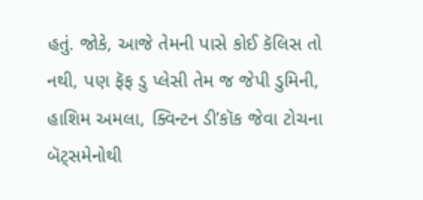હતું. જોકે, આજે તેમની પાસે કોઈ કૅલિસ તો નથી, પણ ફૅફ ડુ પ્લેસી તેમ જ જેપી ડુમિની, હાશિમ અમલા, ક્વિન્ટન ડી’કૉક જેવા ટોચના બૅટ્સમેનોથી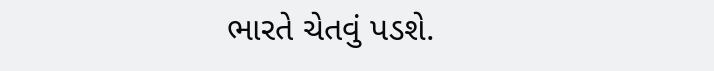ભારતે ચેતવું પડશે.